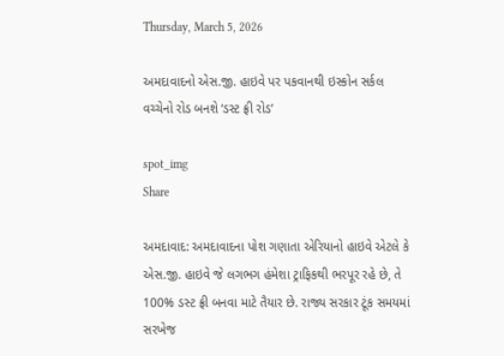Thursday, March 5, 2026

અમદાવાદનો એસ.જી. હાઇવે પર પકવાનથી ઇસ્કોન સર્કલ વચ્ચેનો રોડ બનશે ‘ડસ્ટ ફ્રી રોડ’

spot_img
Share

અમદાવાદ: અમદાવાદના પોશ ગણાતા એરિયાનો હાઇવે એટલે કે એસ.જી. હાઇવે જે લગભગ હંમેશા ટ્રાફિકથી ભરપૂર રહે છે, તે 100% ડસ્ટ ફ્રી બનવા માટે તૈયાર છે. રાજ્ય સરકાર ટૂંક સમયમાં સરખેજ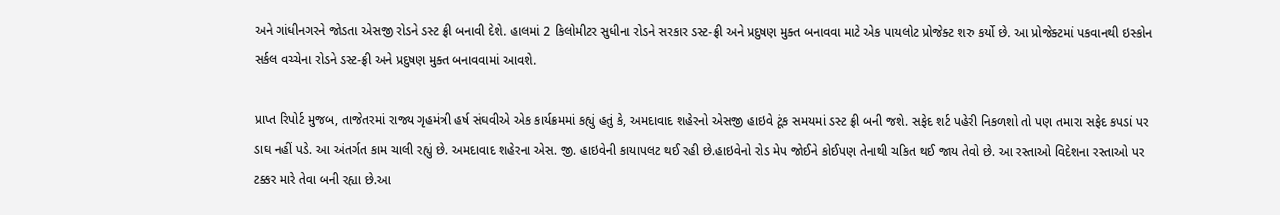અને ગાંધીનગરને જોડતા એસજી રોડને ડસ્ટ ફ્રી બનાવી દેશે. હાલમાં 2 કિલોમીટર સુધીના રોડને સરકાર ડસ્ટ-ફ્રી અને પ્રદુષણ મુક્ત બનાવવા માટે એક પાયલોટ પ્રોજેક્ટ શરુ કર્યો છે. આ પ્રોજેક્ટમાં પકવાનથી ઇસ્કોન સર્કલ વચ્ચેના રોડને ડસ્ટ-ફ્રી અને પ્રદુષણ મુક્ત બનાવવામાં આવશે.

પ્રાપ્ત રિપોર્ટ મુજબ, તાજેતરમાં રાજ્ય ગૃહમંત્રી હર્ષ સંઘવીએ એક કાર્યક્રમમાં કહ્યું હતું કે, અમદાવાદ શહેરનો એસજી હાઇવે ટૂંક સમયમાં ડસ્ટ ફ્રી બની જશે. સફેદ શર્ટ પહેરી નિકળશો તો પણ તમારા સફેદ કપડાં પર ડાઘ નહીં પડે. આ અંતર્ગત કામ ચાલી રહ્યું છે. અમદાવાદ શહેરના એસ. જી. હાઇવેની કાયાપલટ થઈ રહી છે.હાઇવેનો રોડ મેપ જોઈને કોઈપણ તેનાથી ચકિત થઈ જાય તેવો છે. આ રસ્તાઓ વિદેશના રસ્તાઓ પર ટક્કર મારે તેવા બની રહ્યા છે.આ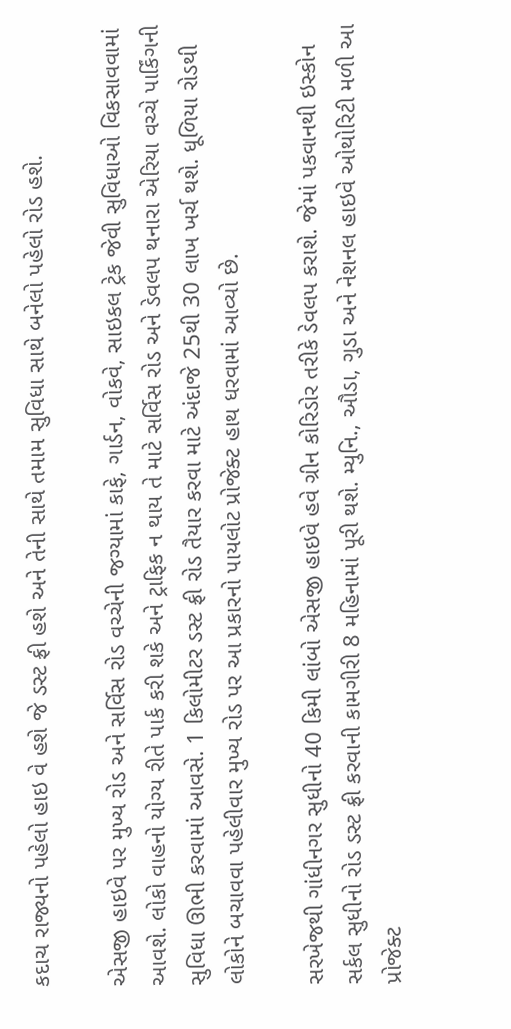કદાચ રાજ્યનો પહેલો હાઇ વે હશે જે ડસ્ટ ફ્રી હશે અને તેની સાથે તમામ સુવિધા સાથે બનેલો પહેલો રોડ હશે.

એસજી હાઇવે પર મુખ્ય રોડ અને સર્વિસ રોડ વચ્ચેની જગ્યામાં કાફે, ગાર્ડન, વોકવે, સાઇકલ ટ્રેક જેવી સુવિધાઓ વિકસાવવામાં આવશે. લોકો વાહનો યોગ્ય રીતે પાર્ક કરી શકે અને ટ્રાફિક ન થાય તે માટે સર્વિસ રોડ અને ડેવલપ થનારા એરિયા વચ્ચે પાર્કિંગની સુવિધા ઊભી કરવામાં આવસે. 1 કિલોમીટર ડસ્ટ ફ્રી રોડ તૈયાર કરવા માટે અંદાજે 25થી 30 લાખ ખર્ચ થશે. ધૂળિયા રોડથી લોકોને બચાવવા પહેલીવાર મુખ્ય રોડ પર આ પ્રકારનો પાયલોટ પ્રોજેક્ટ હાથ ધરવામાં આવ્યો છે.

સરખેજથી ગાંધીનગર સુધીનો 40 કિમી લાંબો એસજી હાઇવે હવે ગ્રીન કોરિડોર તરીકે ડેવલપ કરાશે. જેમાં પકવાનથી ઇસ્કોન સર્કલ સુધીનો રોડ ડસ્ટ ફ્રી કરવાની કામગીરી 8 મહિનામાં પૂરી થશે. મ્યુનિ., ઔડા, ગુડા અને નેશનલ હાઇવે ઓથોરિટી મળી આ પ્રોજેક્ટ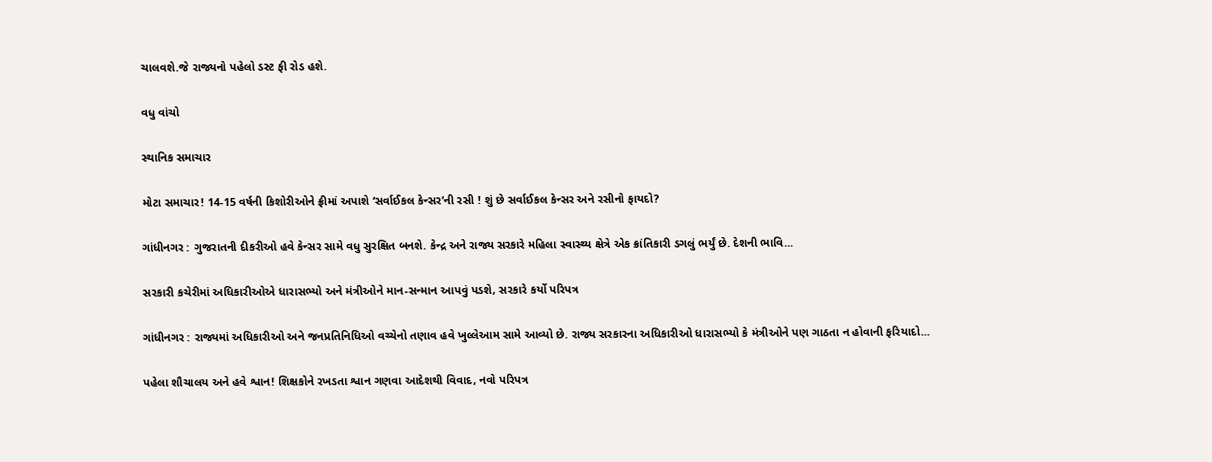ચાલવશે.જે રાજ્યનો પહેલો ડસ્ટ ફી રોડ હશે.

વધુ વાંચો

સ્થાનિક સમાચાર

મોટા સમાચાર! 14-15 વર્ષની કિશોરીઓને ફ્રીમાં અપાશે ‘સર્વાઈકલ કેન્સર’ની રસી ! શું છે સર્વાઈકલ કેન્સર અને રસીનો ફાયદો?

ગાંધીનગર : ગુજરાતની દીકરીઓ હવે કેન્સર સામે વધુ સુરક્ષિત બનશે. કેન્દ્ર અને રાજ્ય સરકારે મહિલા સ્વાસ્થ્ય ક્ષેત્રે એક ક્રાંતિકારી ડગલું ભર્યું છે. દેશની ભાવિ...

સરકારી કચેરીમાં અધિકારીઓએ ધારાસભ્યો અને મંત્રીઓને માન-સન્માન આપવું પડશે, સરકારે કર્યો પરિપત્ર

ગાંધીનગર : રાજ્યમાં અધિકારીઓ અને જનપ્રતિનિધિઓ વચ્ચેનો તણાવ હવે ખુલ્લેઆમ સામે આવ્યો છે. રાજ્ય સરકારના અધિકારીઓ ધારાસભ્યો કે મંત્રીઓને પણ ગાઠતા ન હોવાની ફરિયાદો...

પહેલા શૌચાલય અને હવે શ્વાન! શિક્ષકોને રખડતા શ્વાન ગણવા આદેશથી વિવાદ, નવો પરિપત્ર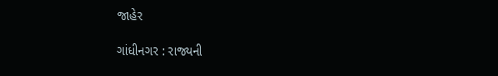જાહેર

ગાંધીનગર : રાજ્યની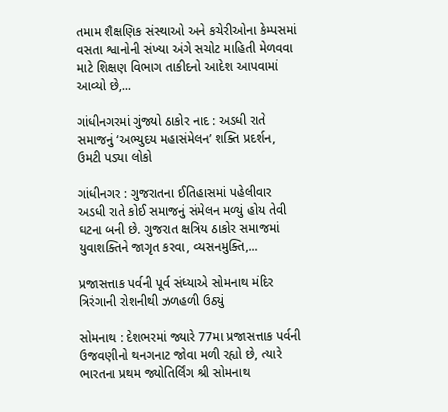તમામ શૈક્ષણિક સંસ્થાઓ અને કચેરીઓના કેમ્પસમાં વસતા શ્વાનોની સંખ્યા અંગે સચોટ માહિતી મેળવવા માટે શિક્ષણ વિભાગ તાકીદનો આદેશ આપવામાં આવ્યો છે,...

ગાંધીનગરમાં ગુંજ્યો ઠાકોર નાદ : અડધી રાતે સમાજનું ‘અભ્યુદય મહાસંમેલન’ શક્તિ પ્રદર્શન, ઉમટી પડ્યા લોકો

ગાંધીનગર : ગુજરાતના ઈતિહાસમાં પહેલીવાર અડધી રાતે કોઈ સમાજનું સંમેલન મળ્યું હોય તેવી ઘટના બની છે. ગુજરાત ક્ષત્રિય ઠાકોર સમાજમાં યુવાશક્તિને જાગૃત કરવા, વ્યસનમુક્તિ,...

પ્રજાસત્તાક પર્વની પૂર્વ સંધ્યાએ સોમનાથ મંદિર ત્રિરંગાની રોશનીથી ઝળહળી ઉઠ્યું

સોમનાથ : દેશભરમાં જ્યારે 77મા પ્રજાસત્તાક પર્વની ઉજવણીનો થનગનાટ જોવા મળી રહ્યો છે, ત્યારે ભારતના પ્રથમ જ્યોતિર્લિંગ શ્રી સોમનાથ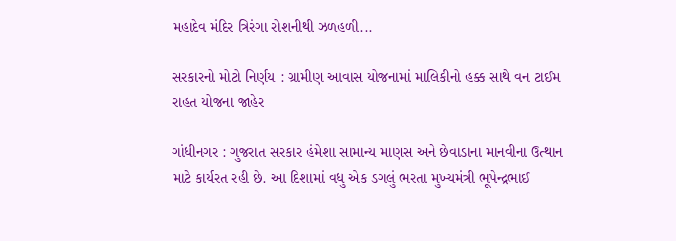મહાદેવ મંદિર ત્રિરંગા રોશનીથી ઝળહળી...

સરકારનો મોટો નિર્ણય : ગ્રામીણ આવાસ યોજનામાં માલિકીનો હક્ક સાથે વન ટાઈમ રાહત યોજના જાહેર

ગાંધીનગર : ગુજરાત સરકાર હંમેશા સામાન્ય માણસ અને છેવાડાના માનવીના ઉત્થાન માટે કાર્યરત રહી છે. આ દિશામાં વધુ એક ડગલું ભરતા મુખ્યમંત્રી ભૂપેન્દ્રભાઈ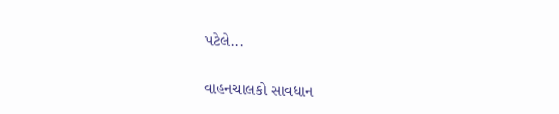પટેલે...

વાહનચાલકો સાવધાન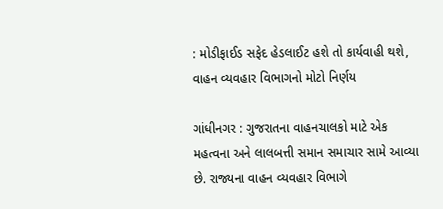: મોડીફાઈડ સફેદ હેડલાઈટ હશે તો કાર્યવાહી થશે, વાહન વ્યવહાર વિભાગનો મોટો નિર્ણય

ગાંધીનગર : ગુજરાતના વાહનચાલકો માટે એક મહત્વના અને લાલબત્તી સમાન સમાચાર સામે આવ્યા છે. રાજ્યના વાહન વ્યવહાર વિભાગે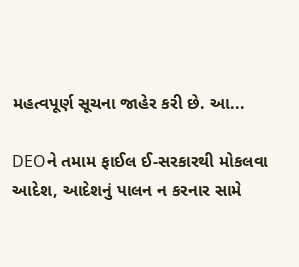મહત્વપૂર્ણ સૂચના જાહેર કરી છે. આ...

DEOને તમામ ફાઈલ ઈ-સરકારથી મોકલવા આદેશ, આદેશનું પાલન ન કરનાર સામે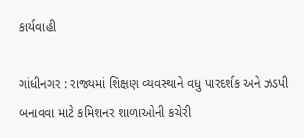કાર્યવાહી

ગાંધીનગર : રાજ્યમાં શિક્ષણ વ્યવસ્થાને વધુ પારદર્શક અને ઝડપી બનાવવા માટે કમિશનર શાળાઓની કચેરી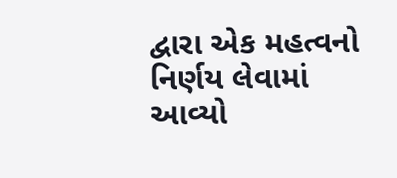દ્વારા એક મહત્વનો નિર્ણય લેવામાં આવ્યો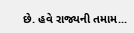છે. હવે રાજ્યની તમામ...